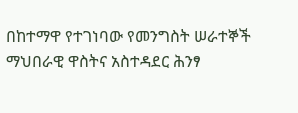በከተማዋ የተገነባው የመንግስት ሠራተኞች ማህበራዊ ዋስትና አስተዳደር ሕንፃ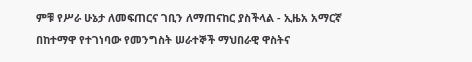ምቹ የሥራ ሁኔታ ለመፍጠርና ገቢን ለማጠናከር ያስችላል - ኢዜአ አማርኛ
በከተማዋ የተገነባው የመንግስት ሠራተኞች ማህበራዊ ዋስትና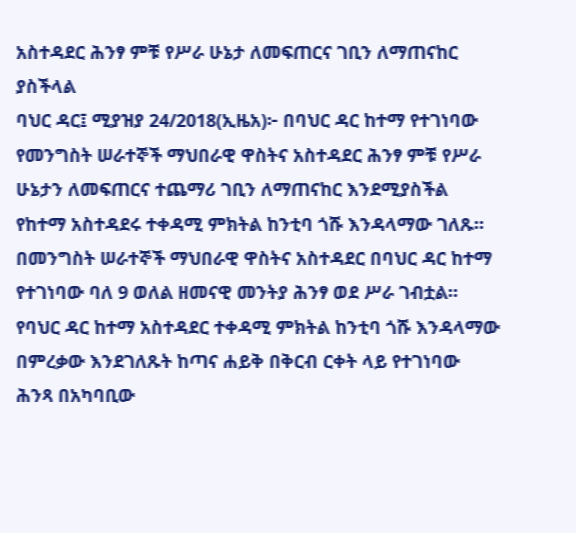አስተዳደር ሕንፃ ምቹ የሥራ ሁኔታ ለመፍጠርና ገቢን ለማጠናከር ያስችላል
ባህር ዳር፤ ሚያዝያ 24/2018(ኢዜአ)፦ በባህር ዳር ከተማ የተገነባው የመንግስት ሠራተኞች ማህበራዊ ዋስትና አስተዳደር ሕንፃ ምቹ የሥራ ሁኔታን ለመፍጠርና ተጨማሪ ገቢን ለማጠናከር እንደሚያስችል የከተማ አስተዳደሩ ተቀዳሚ ምክትል ከንቲባ ጎሹ እንዳላማው ገለጹ።
በመንግስት ሠራተኞች ማህበራዊ ዋስትና አስተዳደር በባህር ዳር ከተማ የተገነባው ባለ 9 ወለል ዘመናዊ መንትያ ሕንፃ ወደ ሥራ ገብቷል።
የባህር ዳር ከተማ አስተዳደር ተቀዳሚ ምክትል ከንቲባ ጎሹ እንዳላማው በምረቃው እንደገለጹት ከጣና ሐይቅ በቅርብ ርቀት ላይ የተገነባው ሕንጻ በአካባቢው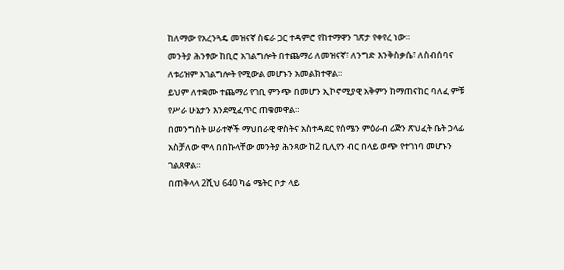ከለማው የአረንጓዴ መዝናኛ ስፍራ ጋር ተዳምሮ የከተማዋን ገጽታ የቀየረ ነው።
መንትያ ሕንፃው ከቢሮ አገልግሎት በተጨማሪ ለመዝናኛ፣ ለንግድ እንቅስቃሴ፣ ለስብሰባና ለቱሪዝም አገልግሎት የሚውል መሆኑን አመልክተዋል።
ይህም ለተቋሙ ተጨማሪ የገቢ ምንጭ በመሆን ኢኮኖሚያዊ አቅምን ከማጠናከር ባለፈ ምቹ የሥራ ሁኔታን እንደሚፈጥር ጠቁመዋል።
በመንግስት ሠራተኞች ማህበራዊ ዋስትና አስተዳደር የሰሜን ምዕራብ ሪጅን ጽህፈት ቤት ኃላፊ አስቻለው ሞላ በበኩላቸው መንትያ ሕንጻው ከ2 ቢሊየን ብር በላይ ወጭ የተገነባ መሆኑን ገልጸዋል።
በጠቅላላ 2ሺህ 640 ካሬ ሜትር ቦታ ላይ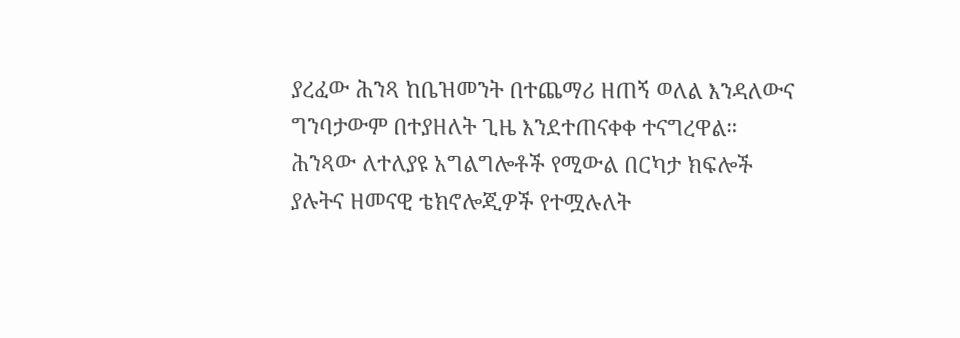ያረፈው ሕንጻ ከቤዝመንት በተጨማሪ ዘጠኝ ወለል እንዳለውና ግንባታውም በተያዘለት ጊዜ እንደተጠናቀቀ ተናግረዋል።
ሕንጻው ለተለያዩ አግልግሎቶች የሚውል በርካታ ክፍሎች ያሉትና ዘመናዊ ቴክኖሎጂዎች የተሟሉለት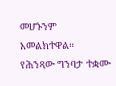መሆኑንም አመልክተዋል።
የሕንጻው ግንባታ ተቋሙ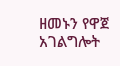ዘመኑን የዋጀ አገልግሎት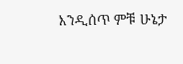እንዲሰጥ ምቹ ሁኔታ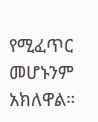የሚፈጥር መሆኑንም አክለዋል።